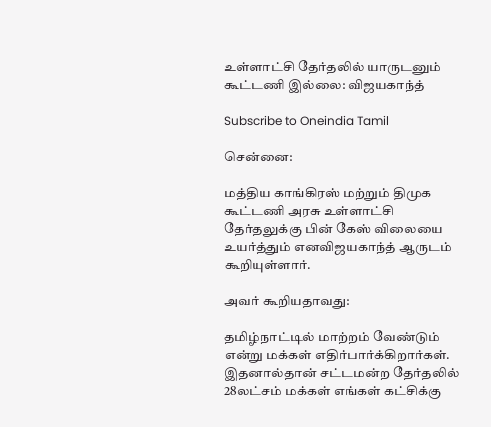உள்ளாட்சி தேர்தலில் யாருடனும் கூட்டணி இல்லை: விஜயகாந்த்

Subscribe to Oneindia Tamil

சென்னை:

மத்திய காங்கிரஸ் மற்றும் திமுக கூட்டணி அரசு உள்ளாட்சி தேர்தலுக்கு பின் கேஸ் விலையை உயர்த்தும் எனவிஜயகாந்த் ஆருடம் கூறியுள்ளார்.

அவர் கூறியதாவது:

தமிழ்நாட்டில் மாற்றம் வேண்டும் என்று மக்கள் எதிர்பார்க்கிறார்கள். இதனால்தான் சட்டமன்ற தேர்தலில் 28லட்சம் மக்கள் எங்கள் கட்சிக்கு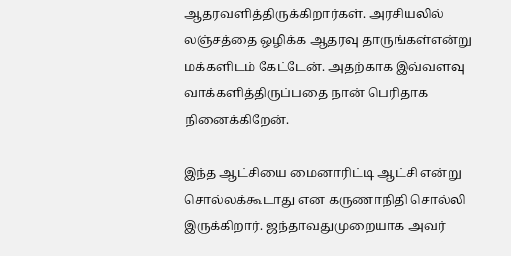ஆதரவளித்திருக்கிறார்கள். அரசியலில் லஞ்சத்தை ஒழிக்க ஆதரவு தாருங்கள்என்று மக்களிடம் கேட்டேன். அதற்காக இவ்வளவு வாக்களித்திருப்பதை நான் பெரிதாக நினைக்கிறேன்.

இந்த ஆட்சியை மைனாரிட்டி ஆட்சி என்று சொல்லக்கூடாது என கருணாநிதி சொல்லி இருக்கிறார். ஜந்தாவதுமுறையாக அவர்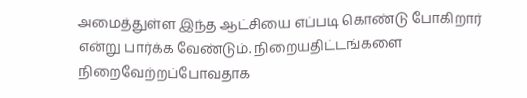அமைத்துள்ள இந்த ஆட்சியை எப்படி கொண்டு போகிறார் என்று பார்க்க வேண்டும். நிறையதிட்டங்களை நிறைவேற்றப்போவதாக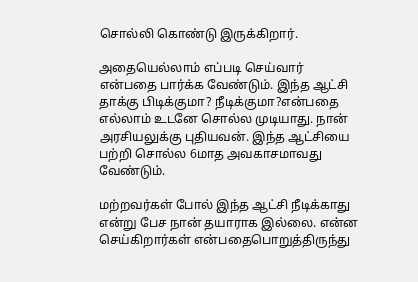சொல்லி கொண்டு இருக்கிறார்.

அதையெல்லாம் எப்படி செய்வார் என்பதை பார்க்க வேண்டும். இந்த ஆட்சி தாக்கு பிடிக்குமா? நீடிக்குமா?என்பதை எல்லாம் உடனே சொல்ல முடியாது. நான் அரசியலுக்கு புதியவன். இந்த ஆட்சியை பற்றி சொல்ல 6மாத அவகாசமாவது வேண்டும்.

மற்றவர்கள் போல் இந்த ஆட்சி நீடிக்காது என்று பேச நான் தயாராக இல்லை. என்ன செய்கிறார்கள் என்பதைபொறுத்திருந்து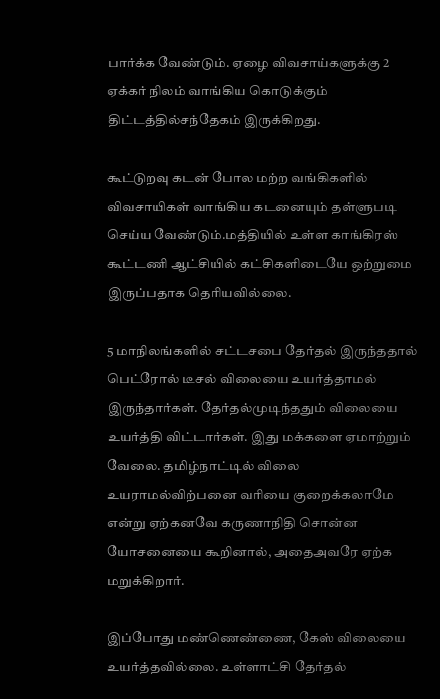பார்க்க வேண்டும். ஏழை விவசாய்களுக்கு 2 ஏக்கர் நிலம் வாங்கிய கொடுக்கும் திட்டத்தில்சந்தேகம் இருக்கிறது.

கூட்டுறவு கடன் போல மற்ற வங்கிகளில் விவசாயிகள் வாங்கிய கடனையும் தள்ளுபடி செய்ய வேண்டும்.மத்தியில் உள்ள காங்கிரஸ் கூட்டணி ஆட்சியில் கட்சிகளிடையே ஒற்றுமை இருப்பதாக தெரியவில்லை.

5 மாநிலங்களில் சட்டசபை தேர்தல் இருந்ததால் பெட்ரோல் டீசல் விலையை உயர்த்தாமல் இருந்தார்கள். தேர்தல்முடிந்ததும் விலையை உயர்த்தி விட்டார்கள். இது மக்களை ஏமாற்றும் வேலை. தமிழ்நாட்டில் விலை உயராமல்விற்பனை வரியை குறைக்கலாமே என்று ஏற்கனவே கருணாநிதி சொன்ன யோசனையை கூறினால், அதைஅவரே ஏற்க மறுக்கிறார்.

இப்போது மண்ணெண்ணை, கேஸ் விலையை உயர்த்தவில்லை. உள்ளாட்சி தேர்தல்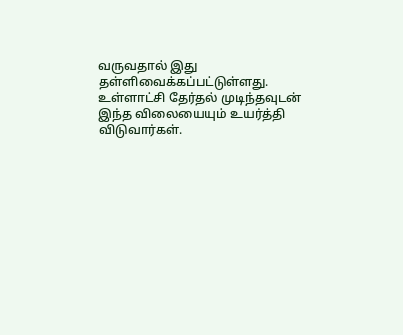வருவதால் இது தள்ளிவைக்கப்பட்டுள்ளது. உள்ளாட்சி தேர்தல் முடிந்தவுடன் இந்த விலையையும் உயர்த்தி விடுவார்கள்.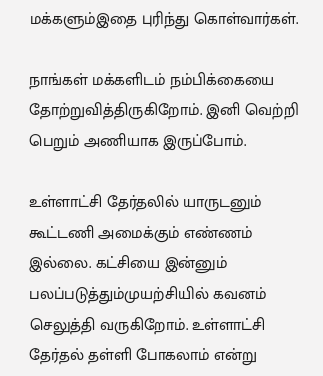மக்களும்இதை புரிந்து கொள்வார்கள்.

நாங்கள் மக்களிடம் நம்பிக்கையை தோற்றுவித்திருகிறோம். இனி வெற்றி பெறும் அணியாக இருப்போம்.

உள்ளாட்சி தேர்தலில் யாருடனும் கூட்டணி அமைக்கும் எண்ணம் இல்லை. கட்சியை இன்னும் பலப்படுத்தும்முயற்சியில் கவனம் செலுத்தி வருகிறோம். உள்ளாட்சி தேர்தல் தள்ளி போகலாம் என்று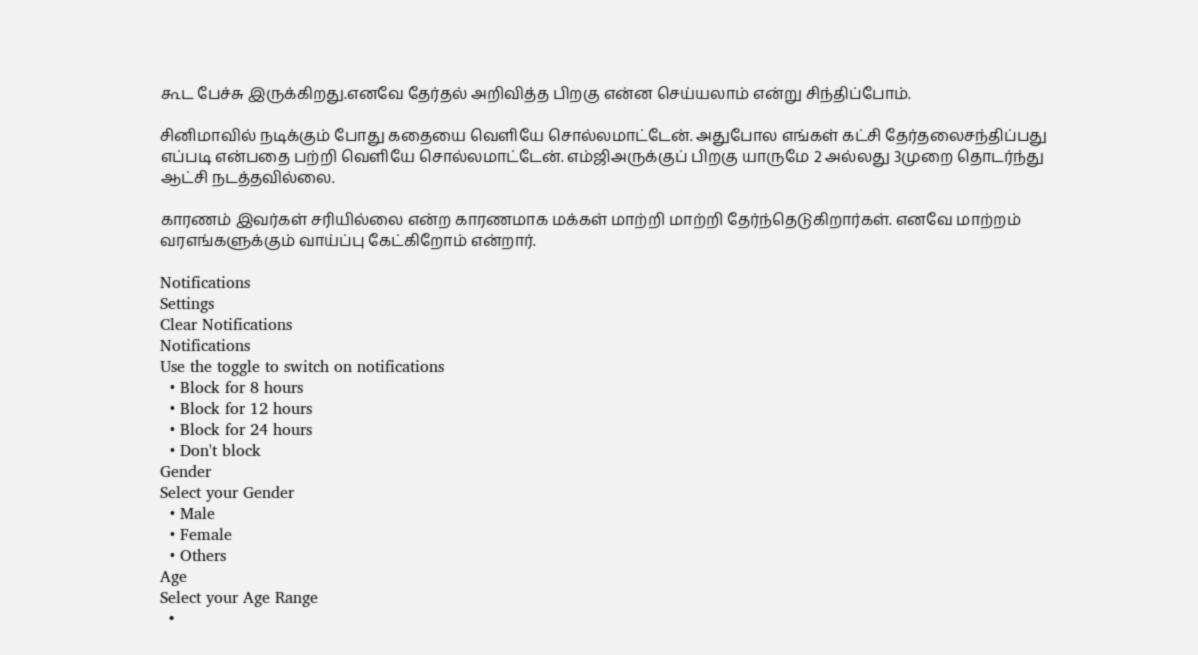கூட பேச்சு இருக்கிறது.எனவே தேர்தல் அறிவித்த பிறகு என்ன செய்யலாம் என்று சிந்திப்போம்.

சினிமாவில் நடிக்கும் போது கதையை வெளியே சொல்லமாட்டேன். அதுபோல எங்கள் கட்சி தேர்தலைசந்திப்பது எப்படி என்பதை பற்றி வெளியே சொல்லமாட்டேன். எம்ஜிஅருக்குப் பிறகு யாருமே 2 அல்லது 3முறை தொடர்ந்து ஆட்சி நடத்தவில்லை.

காரணம் இவர்கள் சரியில்லை என்ற காரணமாக மக்கள் மாற்றி மாற்றி தேர்ந்தெடுகிறார்கள். எனவே மாற்றம் வரஎங்களுக்கும் வாய்ப்பு கேட்கிறோம் என்றார்.

Notifications
Settings
Clear Notifications
Notifications
Use the toggle to switch on notifications
  • Block for 8 hours
  • Block for 12 hours
  • Block for 24 hours
  • Don't block
Gender
Select your Gender
  • Male
  • Female
  • Others
Age
Select your Age Range
  •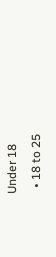Under 18
  • 18 to 25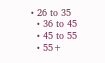• 26 to 35
  • 36 to 45
  • 45 to 55
  • 55+